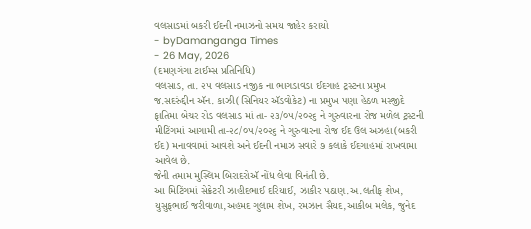વલસાડમાં બકરી ઈદની નમાઝનો સમય જાહેર કરાયો
- byDamanganga Times
- 26 May, 2026
(દમણગંગા ટાઈમ્સ પ્રતિનિધિ)
વલસાડ, તા. ૨૫ વલસાડ નજીક ના ભાગડાવડા ઈદગાહ ટ્રસ્ટના પ્રમુખ જ.સદરુંદ્દીન ઍન. કાઝી(સિનિયર ઍડવોકેટ) ના પ્રમુખ પણા હેઠળ મસ્જીદે ફાતિમા બેચર રોડ વલસાડ માં તા- ૨૩/૦૫/૨૦૨૬ ને ગુરુવારના રોજ મળેલ ટ્રસ્ટની મીટિંગમાં આગામી તા-૨૮/૦૫/૨૦૨૬ ને ગુરુવારના રોજ ઈદ ઉલ અઝહા(બકરી ઈદ) મનાવવામાં આવશે અને ઈદની નમાઝ સવારે ૭ કલાકે ઈદગાહમાં રાખવામા આવેલ છે.
જેની તમામ મુસ્લિમ બિરાદરોઍ નોંધ લેવા વિનંતી છે.
આ મિટિંગમાં સેક્રેટરી ઝાહીદભાઈ દરિયાઈ, ઝાકીર પઠાણ.અ.લતીફ શેખ, યુસુફભાઈ જરીવાળા,અહમદ ગુલામ શેખ, રમઝાન સૈયદ,આકીબ મલેક, જુનેદ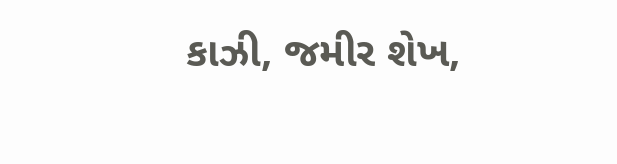કાઝી, જમીર શેખ,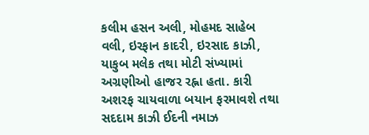કલીમ હસન અલી, મોહમદ સાહેબ વલી, ઇરફાન કાદરી, ઇરસાદ કાઝી, યાકુબ મલેક તથા મોટી સંખ્યામાં અગ્રણીઓ હાજર રહ્ના હતા. કારી અશરફ ચાયવાળા બયાન ફરમાવશે તથા સદદામ કાઝી ઈદની નમાઝ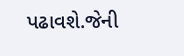પઢાવશે.જેની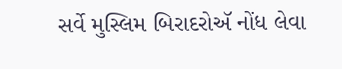સર્વે મુસ્લિમ બિરાદરોઍ નોંધ લેવા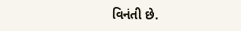વિનંતી છે.